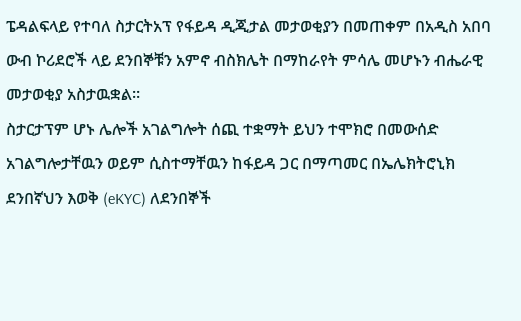ፔዳልፍላይ የተባለ ስታርትአፕ የፋይዳ ዲጂታል መታወቂያን በመጠቀም በአዲስ አበባ ውብ ኮሪደሮች ላይ ደንበኞቹን አምኖ ብስክሌት በማከራየት ምሳሌ መሆኑን ብሔራዊ መታወቂያ አስታዉቋል።
ስታርታፕም ሆኑ ሌሎች አገልግሎት ሰጪ ተቋማት ይህን ተሞክሮ በመውሰድ አገልግሎታቸዉን ወይም ሲስተማቸዉን ከፋይዳ ጋር በማጣመር በኤሌክትሮኒክ ደንበኛህን እወቅ (eKYC) ለደንበኞች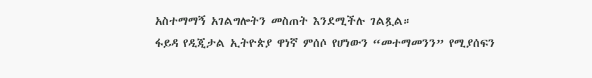አስተማማኝ አገልግሎትን መስጠት እንደሚችሉ ገልጿል።
ፋይዳ የዲጂታል ኢትዮጵያ ዋነኛ ምሰሶ የሆነውን “መተማመንን” የሚያሰፍን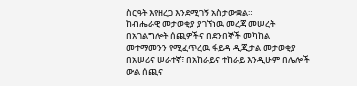ስርዓት እየዘረጋ እንደሚገኝ አስታውቋል።
ከብሔራዊ መታወቂያ ያገኘነዉ መረጃ መሠረት በአገልግሎት ሰጪዎችና በደንበኞች መካከል መተማመንን የሚፈጥረዉ ፋይዳ ዲጂታል መታወቂያ በአሠሪና ሠራተኛ፣ በአከራይና ተከራይ እንዲሁም በሌሎች ውል ሰጪና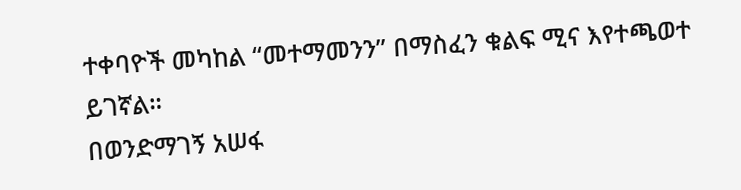ተቀባዮች መካከል “መተማመንን” በማስፈን ቁልፍ ሚና እየተጫወተ ይገኛል።
በወንድማገኝ አሠፋ